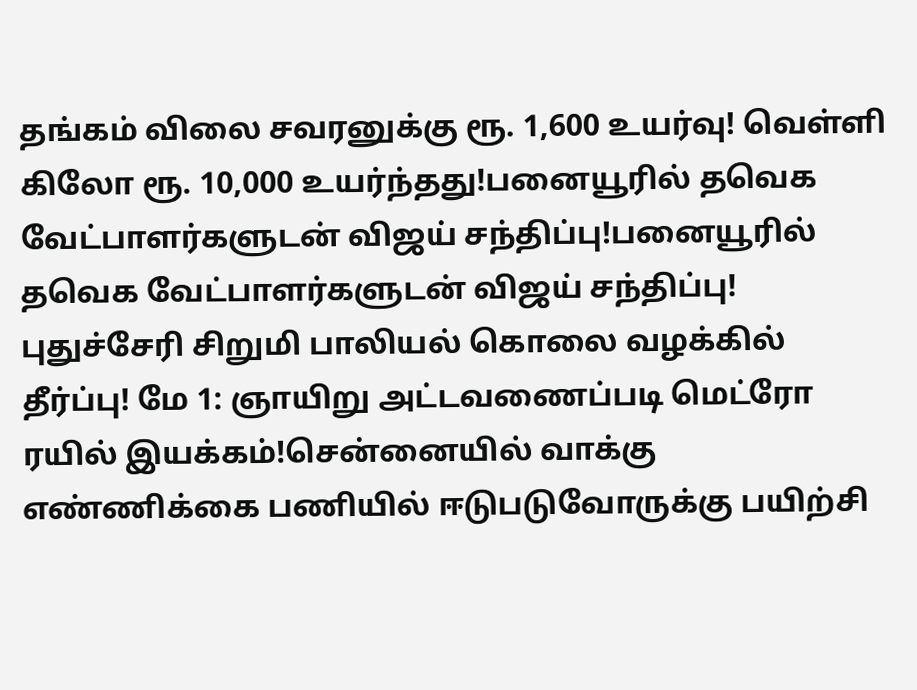தங்கம் விலை சவரனுக்கு ரூ. 1,600 உயர்வு! வெள்ளி கிலோ ரூ. 10,000 உயர்ந்தது!பனையூரில் தவெக வேட்பாளர்களுடன் விஜய் சந்திப்பு!பனையூரில் தவெக வேட்பாளர்களுடன் விஜய் சந்திப்பு! புதுச்சேரி சிறுமி பாலியல் கொலை வழக்கில் தீர்ப்பு! மே 1: ஞாயிறு அட்டவணைப்படி மெட்ரோ ரயில் இயக்கம்!சென்னையில் வாக்கு எண்ணிக்கை பணியில் ஈடுபடுவோருக்கு பயிற்சி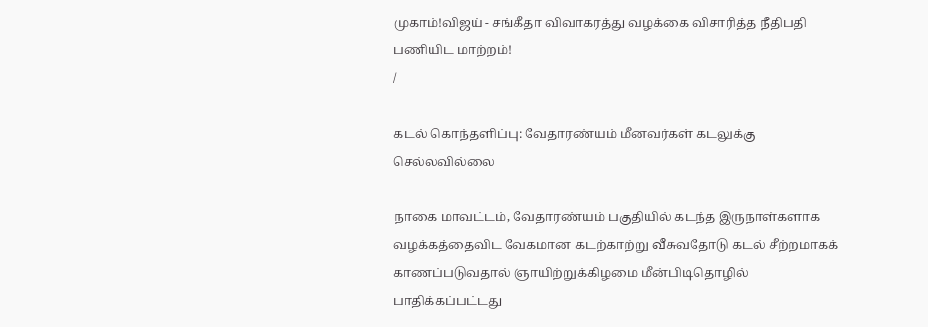முகாம்!விஜய் - சங்கீதா விவாகரத்து வழக்கை விசாரித்த நீதிபதி பணியிட மாற்றம்!
/

கடல் கொந்தளிப்பு: வேதாரண்யம் மீனவர்கள் கடலுக்கு செல்லவில்லை

நாகை மாவட்டம், வேதாரண்யம் பகுதியில் கடந்த இருநாள்களாக வழக்கத்தைவிட வேகமான கடற்காற்று வீசுவதோடு கடல் சீற்றமாகக் காணப்படுவதால் ஞாயிற்றுக்கிழமை மீன்பிடிதொழில் பாதிக்கப்பட்டது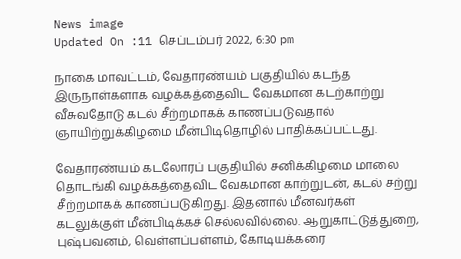News image
Updated On :11 செப்டம்பர் 2022, 6:30 pm

நாகை மாவட்டம், வேதாரண்யம் பகுதியில் கடந்த இருநாள்களாக வழக்கத்தைவிட வேகமான கடற்காற்று வீசுவதோடு கடல் சீற்றமாகக் காணப்படுவதால் ஞாயிற்றுக்கிழமை மீன்பிடிதொழில் பாதிக்கப்பட்டது.

வேதாரண்யம் கடலோரப் பகுதியில் சனிக்கிழமை மாலை தொடங்கி வழக்கத்தைவிட வேகமான காற்றுடன், கடல் சற்று சீற்றமாகக் காணப்படுகிறது. இதனால் மீனவர்கள் கடலுக்குள் மீன்பிடிக்கச் செல்லவில்லை. ஆறுகாட்டுத்துறை, புஷ்பவனம், வெள்ளப்பள்ளம், கோடியக்கரை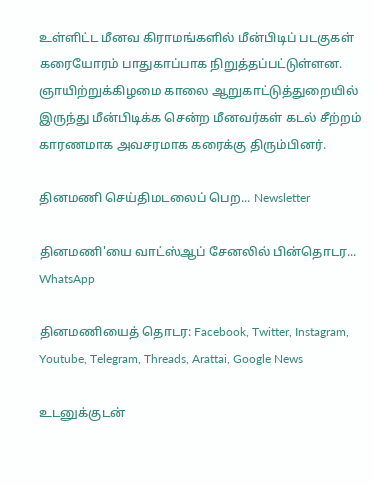உள்ளிட்ட மீனவ கிராமங்களில் மீன்பிடிப் படகுகள் கரையோரம் பாதுகாப்பாக நிறுத்தப்பட்டுள்ளன. ஞாயிற்றுக்கிழமை காலை ஆறுகாட்டுத்துறையில் இருந்து மீன்பிடிக்க சென்ற மீனவர்கள் கடல் சீற்றம் காரணமாக அவசரமாக கரைக்கு திரும்பினர்.

தினமணி செய்திமடலைப் பெற... Newsletter

தினமணி'யை வாட்ஸ்ஆப் சேனலில் பின்தொடர... WhatsApp

தினமணியைத் தொடர: Facebook, Twitter, Instagram, Youtube, Telegram, Threads, Arattai, Google News

உடனுக்குடன்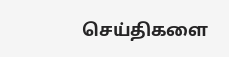செய்திகளை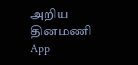அறிய தினமணி App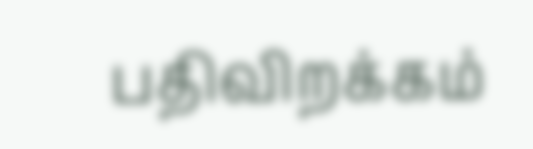பதிவிறக்கம்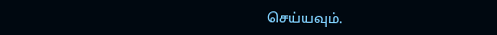செய்யவும்.